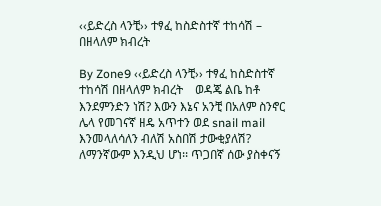‹‹ይድረስ ላንቺ›› ተፃፈ ከስድስተኛ ተከሳሽ – በዘላለም ክብረት

By Zone9 ‹‹ይድረስ ላንቺ›› ተፃፈ ከስድስተኛ ተከሳሽ በዘላለም ክብረት    ወዳጄ ልቤ ከቶ እንደምንድን ነሽ? እውን እኔና አንቺ በአለም ስንኖር ሌላ የመገናኛ ዘዴ አጥተን ወደ snail mail እንመላለሳለን ብለሽ አስበሽ ታውቂያለሽ? ለማንኛውም እንዲህ ሆነ፡፡ ጥጋበኛ ሰው ያስቀናኝ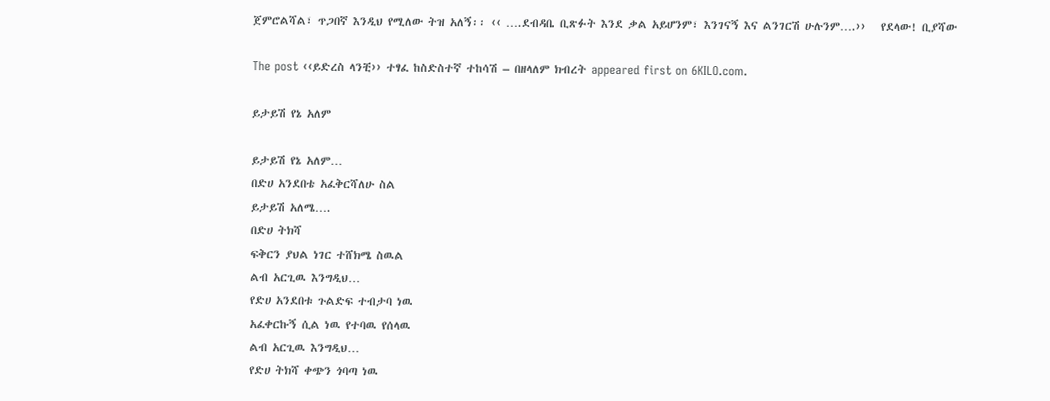ጀምሮልሻል፣ ጥጋበኛ እንዲህ የሚለው ትዝ አለኝ፡፡ ‹‹ ….ደብዳቤ ቢጽፉት እንደ ቃል አይሆንም፣ እንገናኝ እና ልንገርሽ ሁሉንም….››   የደላው! ቢያሻው

The post ‹‹ይድረስ ላንቺ›› ተፃፈ ከስድስተኛ ተከሳሽ – በዘላለም ክብረት appeared first on 6KILO.com.

ይታይሽ የኔ አለም

ይታይሽ የኔ አለም…
በድሀ አንደበቴ አፈቅርሻለሁ ስል
ይታይሽ አለሜ….
በድሀ ትክሻ
ፍቅርን ያህል ነገር ተሸክሜ ስዉል
ልብ አርጊዉ እንግዲህ…
የድሀ አንደበቱ ጉልድፍ ተብታባ ነዉ
አፈቀርኩኝ ሲል ነዉ የተባዉ የሰላዉ
ልብ አርጊዉ እንግዲህ…
የድሀ ትክሻ ቀጭን ጎባጣ ነዉ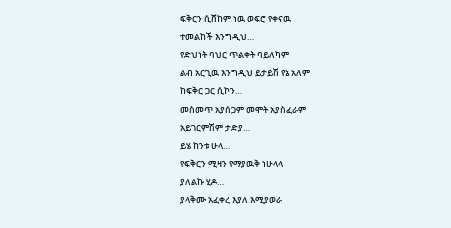ፍቅርን ሲሸከም ነዉ ወፍሮ የቀናዉ
ተመልከች እንግዲህ…
የድህነት ባህር ጥልቀት ባይለካም
ልብ አርጊዉ እንግዲህ ይታይሽ የኔ አለም
ከፍቅር ጋር ሲኮን…
መስመጥ አያሰጋም መሞት አያስፈራም
አይገርምሽም ታድያ…
ይሄ ከንቱ ሁላ…
የፍቅርን ሚዛን የማያዉቅ ነሁላላ
ያለልኩ ሂዶ…
ያላቅሙ አፈቀረ እያለ እሚያወራ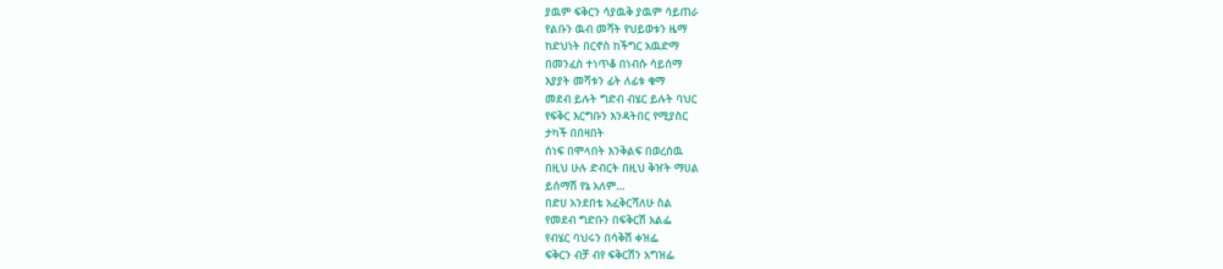ያዉም ፍቅርን ሳያዉቅ ያዉም ሳይጠራ
የልቡን ዉብ መሻት የህይወቱን ዜማ
ከድህነት በርኖስ ከችግር አዉድማ
በመንፈስ ተነጥቆ በነብሱ ሳይሰማ
እያያት መሻቱን ፊት ለፊቱ ቁማ
መደብ ይሉት ግድብ ብሄር ይሉት ባህር
የፍቅር እርግቡን እንዳትበር የሚያስር
ታካች በበዛበት
ሰነፍ በሞላበት እንቅልፍ በወረሰዉ
በዚህ ሁሉ ድብርት በዚህ ቅዠት ማሀል
ይሰማሽ የኔ አለም…
በድሀ አንደበቴ አፈቅርሻለሁ ስል
የመደብ ግድቡን በፍቅርሽ አልፌ
የብሄር ባህሩን በሳቅሽ ቀዝፌ
ፍቅርን ብቻ ብየ ፍቅርሽን አግዝፌ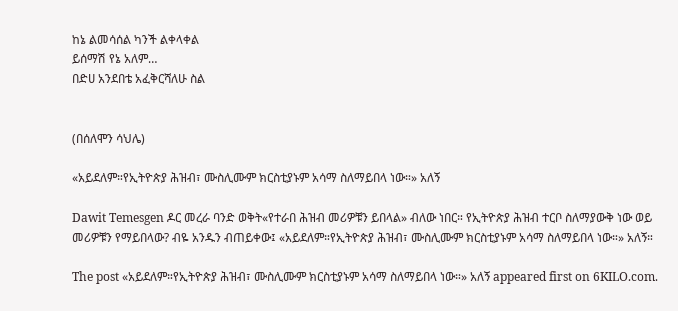ከኔ ልመሳሰል ካንች ልቀላቀል
ይሰማሽ የኔ አለም…
በድሀ አንደበቴ አፈቅርሻለሁ ስል


(በሰለሞን ሳህሌ)

«አይደለም።የኢትዮጵያ ሕዝብ፣ ሙስሊሙም ክርስቲያኑም አሳማ ስለማይበላ ነው።» አለኝ

Dawit Temesgen ዶር መረራ ባንድ ወቅት«የተራበ ሕዝብ መሪዎቹን ይበላል» ብለው ነበር። የኢትዮጵያ ሕዝብ ተርቦ ስለማያውቅ ነው ወይ መሪዎቹን የማይበላው? ብዬ አንዱን ብጠይቀው፤ «አይደለም።የኢትዮጵያ ሕዝብ፣ ሙስሊሙም ክርስቲያኑም አሳማ ስለማይበላ ነው።» አለኝ።

The post «አይደለም።የኢትዮጵያ ሕዝብ፣ ሙስሊሙም ክርስቲያኑም አሳማ ስለማይበላ ነው።» አለኝ appeared first on 6KILO.com.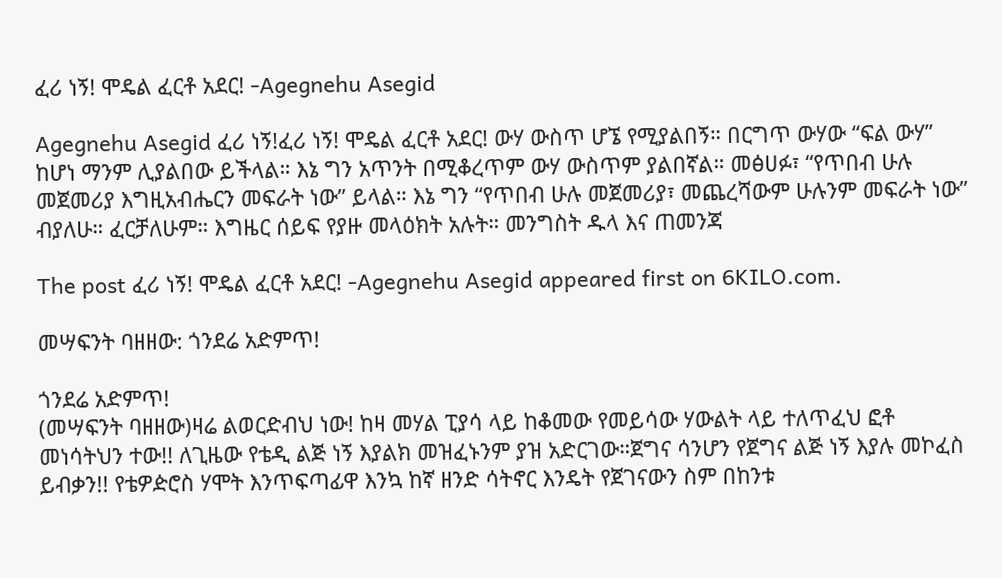ፈሪ ነኝ! ሞዴል ፈርቶ አደር! -Agegnehu Asegid

Agegnehu Asegid ፈሪ ነኝ!ፈሪ ነኝ! ሞዴል ፈርቶ አደር! ውሃ ውስጥ ሆኜ የሚያልበኝ። በርግጥ ውሃው “ፍል ውሃ” ከሆነ ማንም ሊያልበው ይችላል። እኔ ግን አጥንት በሚቆረጥም ውሃ ውስጥም ያልበኛል። መፅሀፉ፣ “የጥበብ ሁሉ መጀመሪያ እግዚአብሔርን መፍራት ነው” ይላል። እኔ ግን “የጥበብ ሁሉ መጀመሪያ፣ መጨረሻውም ሁሉንም መፍራት ነው” ብያለሁ። ፈርቻለሁም። እግዜር ሰይፍ የያዙ መላዕክት አሉት። መንግስት ዱላ እና ጠመንጃ

The post ፈሪ ነኝ! ሞዴል ፈርቶ አደር! -Agegnehu Asegid appeared first on 6KILO.com.

መሣፍንት ባዘዘው: ጎንደሬ አድምጥ!

ጎንደሬ አድምጥ!
(መሣፍንት ባዘዘው)ዛሬ ልወርድብህ ነው! ከዛ መሃል ፒያሳ ላይ ከቆመው የመይሳው ሃውልት ላይ ተለጥፈህ ፎቶ መነሳትህን ተው!! ለጊዜው የቴዲ ልጅ ነኝ እያልክ መዝፈኑንም ያዝ አድርገው።ጀግና ሳንሆን የጀግና ልጅ ነኝ እያሉ መኮፈስ ይብቃን!! የቴዎዽሮስ ሃሞት እንጥፍጣፊዋ እንኳ ከኛ ዘንድ ሳትኖር እንዴት የጀገናውን ስም በከንቱ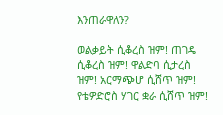እንጠራዋለን?

ወልቃይት ሲቆረስ ዝም! ጠገዴ ሲቆረስ ዝም! ዋልድባ ሲታረስ ዝም! አርማጭሆ ሲሸጥ ዝም! የቴዎድሮስ ሃገር ቋራ ሲሸጥ ዝም!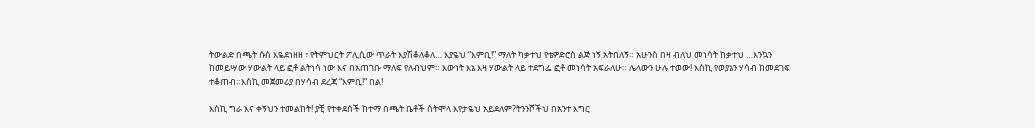ትውልድ በጫት ሱስ እዬደነዘዘ ፣ የትምህርት ፖሊሲው ጥራት እያሽቆለቆለ… እያዬህ “እምቢ!” ማለት ካቃተህ የቴዎድሮስ ልጅ ነኝ አትበለኝ። አሁንስ በዛ ብለህ መነሳት ከቃተህ …እንኳን ከመይሣው ሃውልት ላይ ፎቶ ልትነሳ ነው እና በአጠገቡ ማለፍ የለብህም። እውነት እኔ እዛ ሃውልት ላይ ተደግፌ ፎቶ መነሳት አፍራለሁ። ሌላውን ሁሉ ተወው! እስኪ የወያኔን ሃሳብ ከመደገፍ ተቆጠብ።እስኪ መጀመሪያ በሃሳብ ደረጃ “እምቢ!” በል!

እስኪ ግራ እና ቀኝህን ተመልከት! ያቺ የተቀደሰች ከተማ በጫት ቤቶች ስትሞላ እየታዬህ አይደለም?ትንንሾችህ በአንተ እግር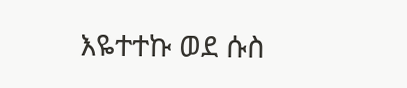እዬተተኩ ወደ ሱስ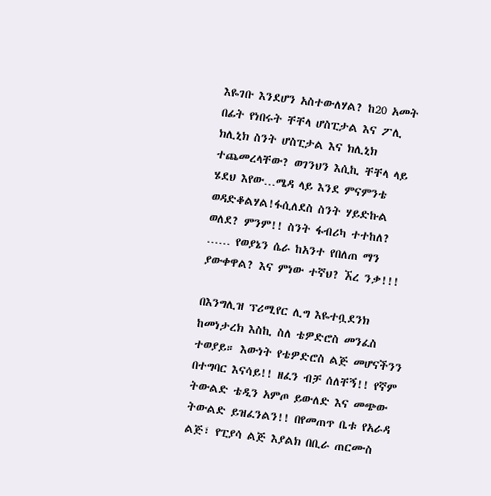እዬገቡ እንደሆን አስተውለሃል? ከ20 አመት በፊት የነበሩት ቸቸላ ሆስፒታል እና ፖሊ ክሊኒክ ስንት ሆስፒታል እና ክሊኒክ ተጨመረላቸው? ወገንህን እሲኪ ቸቸላ ላይ ሄደህ እየው…ሜዳ ላይ እንደ ምናምንቴ ወዳድቆልሃል!ፋሲለደስ ስንት ሃይድኩል ወለደ? ምንም!! ስንት ፋብሪካ ተተከለ? …… የወያኔን ሴራ ከአንተ የበለጠ ማን ያውቀዋል? እና ምነው ተኛህ? ኧረ ንቃ!!!

በእንግሊዝ ፕሪሚየር ሊግ እዬተቧደንክ ከመነታረክ እስኪ ስለ ቴዎድሮስ መንፈስ ተወያይ። እውነት የቴዎድሮስ ልጅ መሆናችንን በተግባር እናሳይ!! ዘፈን ብቻ ሰለቸኝ!! የኛም ትውልድ ቴዲን አምጦ ይውለድ እና መጭው ትውልድ ይዝፈንልን!! በየመጠጥ ቤቱ የአራዳ ልጅ፣ የፒያሳ ልጅ እያልክ በቢራ ጠርሙስ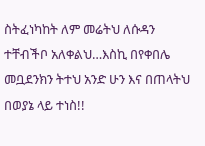ስትፈነካከት ለም መሬትህ ለሱዳን ተቸብችቦ አለቀልህ…እስኪ በየቀበሌ መቧደንክን ትተህ አንድ ሁን እና በጠላትህ በወያኔ ላይ ተነስ!!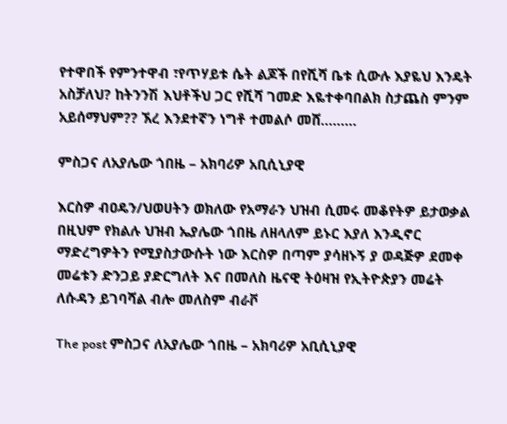የተዋበች የምንተዋብ ፣የጥሃይቱ ሴት ልጆች በየሺሻ ቤቱ ሲውሉ እያዬህ እንዴት አስቻለህ? ከትንንሽ እህቶችህ ጋር የሺሻ ገመድ እዬተቀባበልክ ስታጨስ ምንም አይሰማህም?? ኧረ እንደተኛን ነግቶ ተመልሶ መሸ………

ምስጋና ለአያሌው ጎበዜ – አክባሪዎ አቢሲኒያዊ

እርስዎ ብዐዴን/ህወሀትን ወክለው የአማራን ህዝብ ሲመሩ መቆየትዎ ይታወቃል በዚህም የክልሉ ህዝብ ኤያሌው ጎበዜ ለዘላለም ይኑር እያለ እንዲኖር ማድረግዎትን የሚያስታውሱት ነው እርስዎ በጣም ያሳዘኑኝ ያ ወዳጅዎ ደመቀ መሬቱን ድንጋይ ያድርግለት እና በመለስ ዜናዊ ትዕዛዝ የኢትዮጵያን መሬት ለሱዳን ይገባሻል ብሎ መለስም ብራቮ

The post ምስጋና ለአያሌው ጎበዜ – አክባሪዎ አቢሲኒያዊ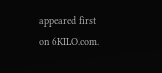appeared first on 6KILO.com.